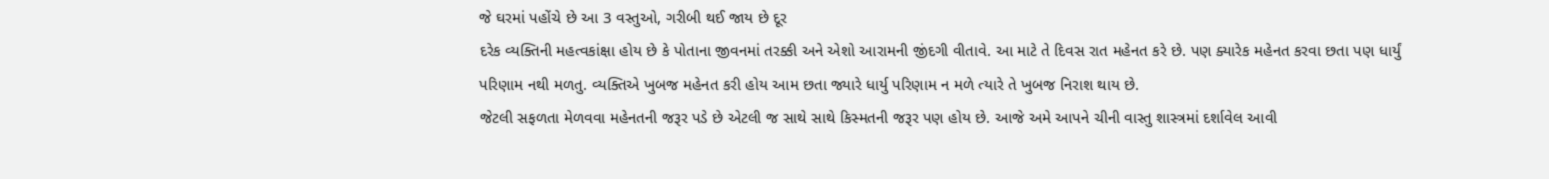જે ઘરમાં પહોંચે છે આ 3 વસ્તુઓ, ગરીબી થઈ જાય છે દૂર
દરેક વ્યક્તિની મહત્વકાંક્ષા હોય છે કે પોતાના જીવનમાં તરક્કી અને એશો આરામની જીંદગી વીતાવે. આ માટે તે દિવસ રાત મહેનત કરે છે. પણ ક્યારેક મહેનત કરવા છતા પણ ધાર્યું પરિણામ નથી મળતુ. વ્યક્તિએ ખુબજ મહેનત કરી હોય આમ છતા જ્યારે ધાર્યુ પરિણામ ન મળે ત્યારે તે ખુબજ નિરાશ થાય છે.
જેટલી સફળતા મેળવવા મહેનતની જરૂર પડે છે એટલી જ સાથે સાથે કિસ્મતની જરૂર પણ હોય છે. આજે અમે આપને ચીની વાસ્તુ શાસ્ત્રમાં દર્શાવેલ આવી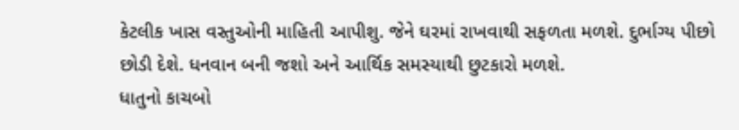કેટલીક ખાસ વસ્તુઓની માહિતી આપીશુ. જેને ઘરમાં રાખવાથી સફળતા મળશે. દુર્ભાગ્ય પીછો છોડી દેશે. ધનવાન બની જશો અને આર્થિક સમસ્યાથી છુટકારો મળશે.
ધાતુનો કાચબો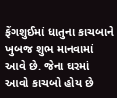ફેંગશુઈમાં ધાતુના કાચબાને ખુબજ શુભ માનવામાં આવે છે. જેના ઘરમાં આવો કાચબો હોય છે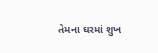તેમના ઘરમાં શુખ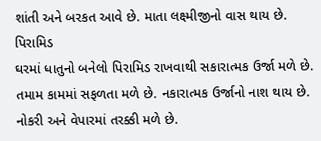શાંતી અને બરકત આવે છે. માતા લક્ષ્મીજીનો વાસ થાય છે.
પિરામિડ
ઘરમાં ધાતુનો બનેલો પિરામિડ રાખવાથી સકારાત્મક ઉર્જા મળે છે. તમામ કામમાં સફળતા મળે છે. નકારાત્મક ઉર્જાનો નાશ થાય છે. નોકરી અને વેપારમાં તરક્કી મળે છે.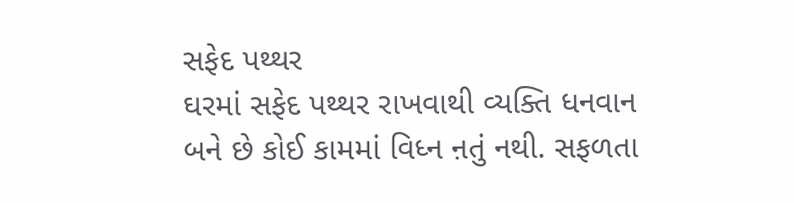સફેદ પથ્થર
ઘરમાં સફેદ પથ્થર રાખવાથી વ્યક્તિ ધનવાન બને છે કોઈ કામમાં વિધ્ન ન઼તું નથી. સફળતા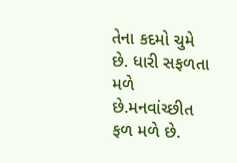તેના કદમો ચુમે છે. ધારી સફળતા મળે છે.મનવાંચ્છીત ફળ મળે છે.